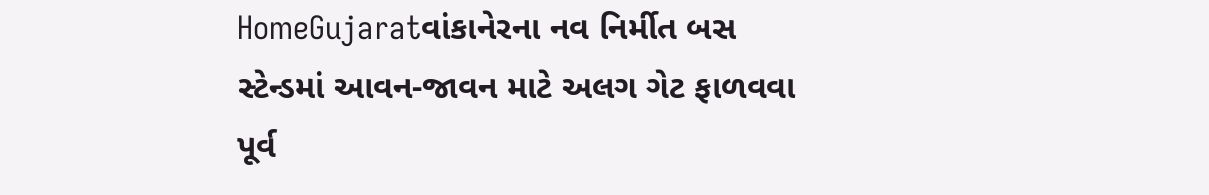HomeGujaratવાંકાનેરના નવ નિર્મીત બસ સ્ટેન્ડમાં આવન-જાવન માટે અલગ ગેટ ફાળવવા પૂર્વ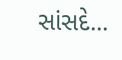સાંસદે...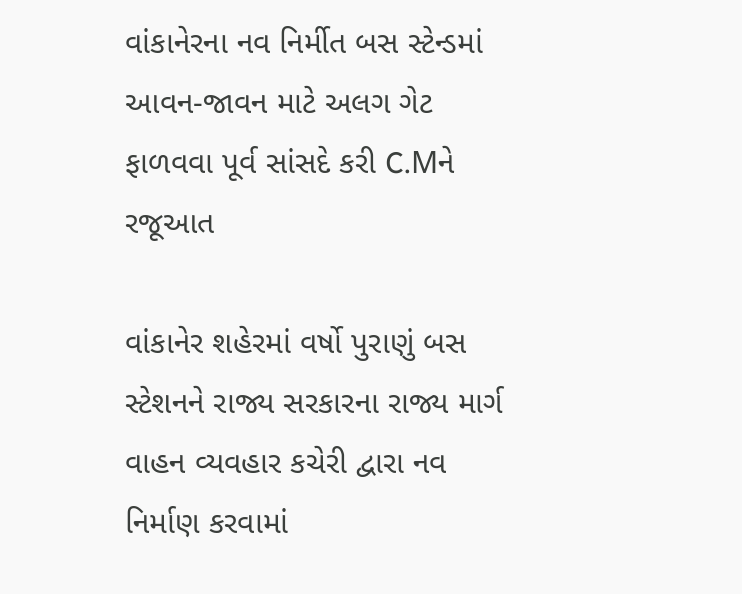વાંકાનેરના નવ નિર્મીત બસ સ્ટેન્ડમાં આવન-જાવન માટે અલગ ગેટ ફાળવવા પૂર્વ સાંસદે કરી C.Mને રજૂઆત

વાંકાનેર શહેરમાં વર્ષો પુરાણું બસ સ્ટેશનને રાજ્ય સરકારના રાજ્ય માર્ગ વાહન વ્યવહાર કચેરી દ્વારા નવ નિર્માણ કરવામાં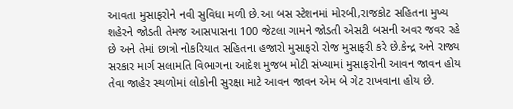આવતા મુસાફરોને નવી સુવિધા મળી છે.આ બસ સ્ટેશનમાં મોરબી,રાજકોટ સહિતના મુખ્ય શહેરને જોડતી તેમજ આસપાસના 100 જેટલા ગામને જોડતી એસટી બસની અવર જવર રહે છે અને તેમાં છાત્રો નોકરિયાત સહિતના હજારો મુસાફરો રોજ મુસાફરી કરે છે.કેન્દ્ર અને રાજ્ય સરકાર માર્ગ સલામતિ વિભાગના આદેશ મુજબ મોટી સંખ્યામાં મુસાફરોની આવન જાવન હોય તેવા જાહેર સ્થળોમાં લોકોની સુરક્ષા માટે આવન જાવન એમ બે ગેટ રાખવાના હોય છે.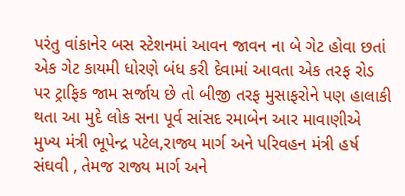પરંતુ વાંકાનેર બસ સ્ટેશનમાં આવન જાવન ના બે ગેટ હોવા છતાં એક ગેટ કાયમી ધોરણે બંધ કરી દેવામાં આવતા એક તરફ રોડ પર ટ્રાફિક જામ સર્જાય છે તો બીજી તરફ મુસાફરોને પણ હાલાકી થતા આ મુદે લોક સના પૂર્વ સાંસદ રમાબેન આર માવાણીએ મુખ્ય મંત્રી ભૂપેન્દ્ર પટેલ,રાજ્ય માર્ગ અને પરિવહન મંત્રી હર્ષ સંઘવી , તેમજ રાજ્ય માર્ગ અને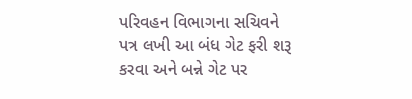પરિવહન વિભાગના સચિવને પત્ર લખી આ બંધ ગેટ ફરી શરૂ કરવા અને બન્ને ગેટ પર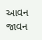આવન જાવન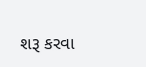શરૂ કરવા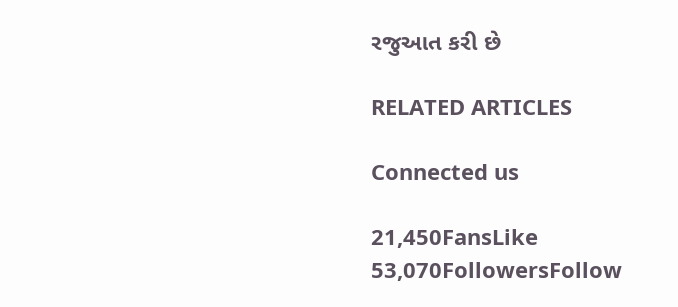રજુઆત કરી છે

RELATED ARTICLES

Connected us

21,450FansLike
53,070FollowersFollow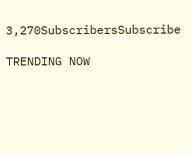3,270SubscribersSubscribe

TRENDING NOW